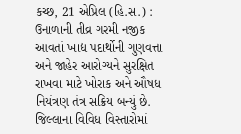કચ્છ, 21 એપ્રિલ (હિ.સ.) : ઉનાળાની તીવ્ર ગરમી નજીક આવતાં ખાદ્ય પદાર્થોની ગુણવત્તા અને જાહેર આરોગ્યને સુરક્ષિત રાખવા માટે ખોરાક અને ઔષધ નિયંત્રણ તંત્ર સક્રિય બન્યું છે. જિલ્લાના વિવિધ વિસ્તારોમાં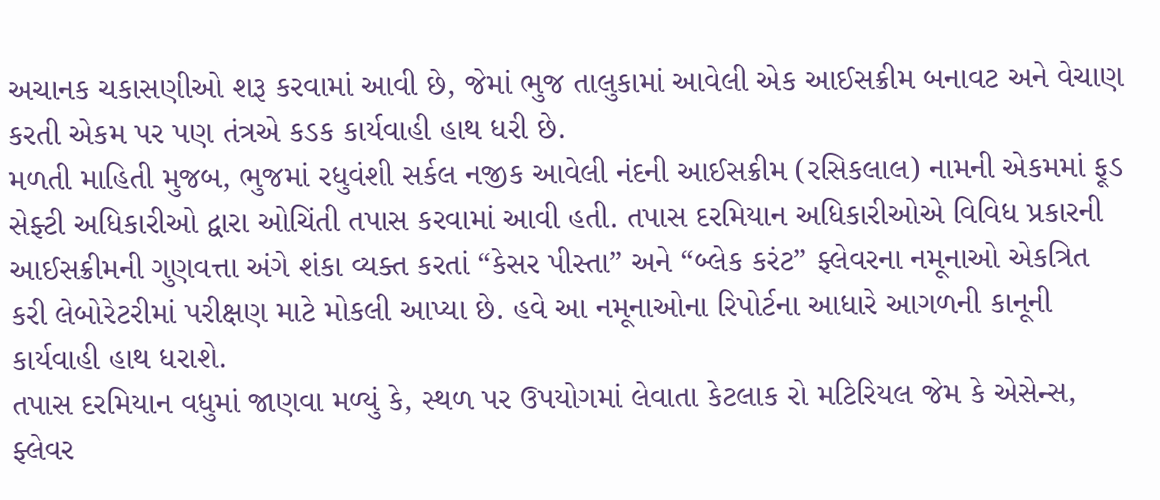અચાનક ચકાસણીઓ શરૂ કરવામાં આવી છે, જેમાં ભુજ તાલુકામાં આવેલી એક આઈસક્રીમ બનાવટ અને વેચાણ કરતી એકમ પર પણ તંત્રએ કડક કાર્યવાહી હાથ ધરી છે.
મળતી માહિતી મુજબ, ભુજમાં રધુવંશી સર્કલ નજીક આવેલી નંદની આઈસક્રીમ (રસિકલાલ) નામની એકમમાં ફૂડ સેફ્ટી અધિકારીઓ દ્વારા ઓચિંતી તપાસ કરવામાં આવી હતી. તપાસ દરમિયાન અધિકારીઓએ વિવિધ પ્રકારની આઈસક્રીમની ગુણવત્તા અંગે શંકા વ્યક્ત કરતાં “કેસર પીસ્તા” અને “બ્લેક કરંટ” ફ્લેવરના નમૂનાઓ એકત્રિત કરી લેબોરેટરીમાં પરીક્ષણ માટે મોકલી આપ્યા છે. હવે આ નમૂનાઓના રિપોર્ટના આધારે આગળની કાનૂની કાર્યવાહી હાથ ધરાશે.
તપાસ દરમિયાન વધુમાં જાણવા મળ્યું કે, સ્થળ પર ઉપયોગમાં લેવાતા કેટલાક રો મટિરિયલ જેમ કે એસેન્સ, ફ્લેવર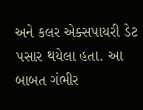અને કલર એક્સપાયરી ડેટ પસાર થયેલા હતા. આ બાબત ગંભીર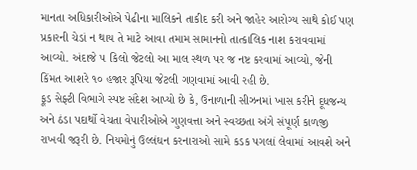માનતા અધિકારીઓએ પેઢીના માલિકને તાકીદ કરી અને જાહેર આરોગ્ય સાથે કોઈ પણ પ્રકારની ચેડાં ન થાય તે માટે આવા તમામ સામાનનો તાત્કાલિક નાશ કરાવવામાં આવ્યો. અંદાજે ૫ કિલો જેટલો આ માલ સ્થળ પર જ નષ્ટ કરવામાં આવ્યો, જેની કિંમત આશરે ૧૦ હજાર રૂપિયા જેટલી ગણવામાં આવી રહી છે.
ફૂડ સેફ્ટી વિભાગે સ્પષ્ટ સંદેશ આપ્યો છે કે, ઉનાળાની સીઝનમાં ખાસ કરીને દૂધજન્ય અને ઠંડા પદાર્થો વેચતા વેપારીઓએ ગુણવત્તા અને સ્વચ્છતા અંગે સંપૂર્ણ કાળજી રાખવી જરૂરી છે. નિયમોનું ઉલ્લંઘન કરનારાઓ સામે કડક પગલાં લેવામાં આવશે અને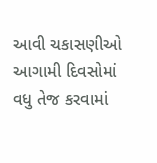આવી ચકાસણીઓ આગામી દિવસોમાં વધુ તેજ કરવામાં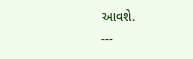આવશે.
---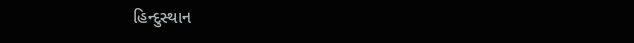હિન્દુસ્થાન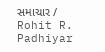સમાચાર / Rohit R. Padhiyar